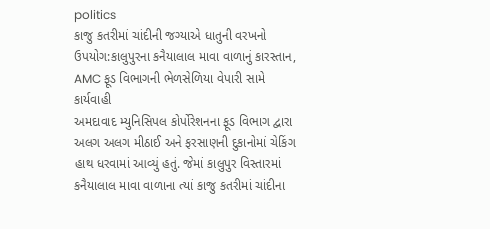politics
કાજુ કતરીમાં ચાંદીની જગ્યાએ ધાતુની વરખનો ઉપયોગ:કાલુપુરના કનૈયાલાલ માવા વાળાનું કારસ્તાન, AMC ફૂડ વિભાગની ભેળસેળિયા વેપારી સામે કાર્યવાહી
અમદાવાદ મ્યુનિસિપલ કોર્પોરેશનના ફૂડ વિભાગ દ્વારા અલગ અલગ મીઠાઈ અને ફરસાણની દુકાનોમાં ચેકિંગ હાથ ધરવામાં આવ્યું હતું. જેમાં કાલુપુર વિસ્તારમાં કનૈયાલાલ માવા વાળાના ત્યાં કાજુ કતરીમાં ચાંદીના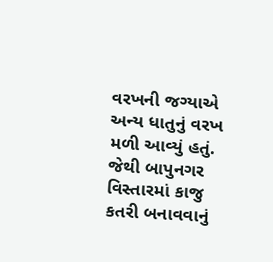વરખની જગ્યાએ અન્ય ધાતુનું વરખ મળી આવ્યું હતું. જેથી બાપુનગર વિસ્તારમાં કાજુ કતરી બનાવવાનું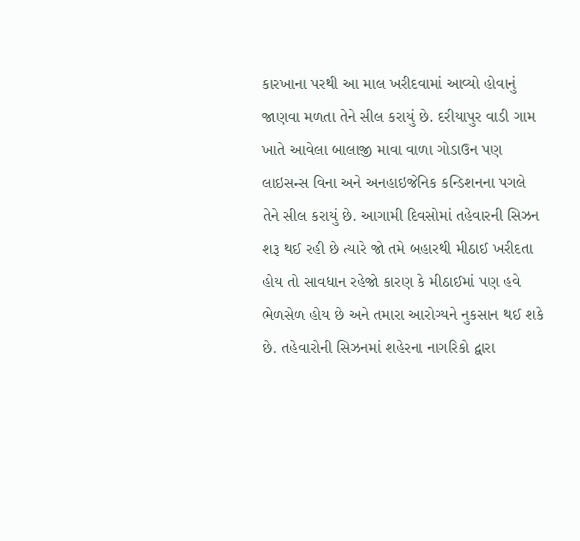કારખાના પરથી આ માલ ખરીદવામાં આવ્યો હોવાનું જાણવા મળતા તેને સીલ કરાયું છે. દરીયાપુર વાડી ગામ ખાતે આવેલા બાલાજી માવા વાળા ગોડાઉન પણ લાઇસન્સ વિના અને અનહાઇજેનિક કન્ડિશનના પગલે તેને સીલ કરાયું છે. આગામી દિવસોમાં તહેવારની સિઝન શરૂ થઈ રહી છે ત્યારે જો તમે બહારથી મીઠાઈ ખરીદતા હોય તો સાવધાન રહેજો કારણ કે મીઠાઈમાં પણ હવે ભેળસેળ હોય છે અને તમારા આરોગ્યને નુકસાન થઈ શકે છે. તહેવારોની સિઝનમાં શહેરના નાગરિકો દ્વારા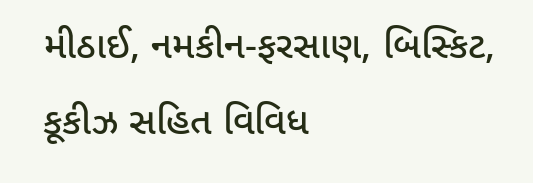મીઠાઈ, નમકીન-ફરસાણ, બિસ્કિટ, કૂકીઝ સહિત વિવિધ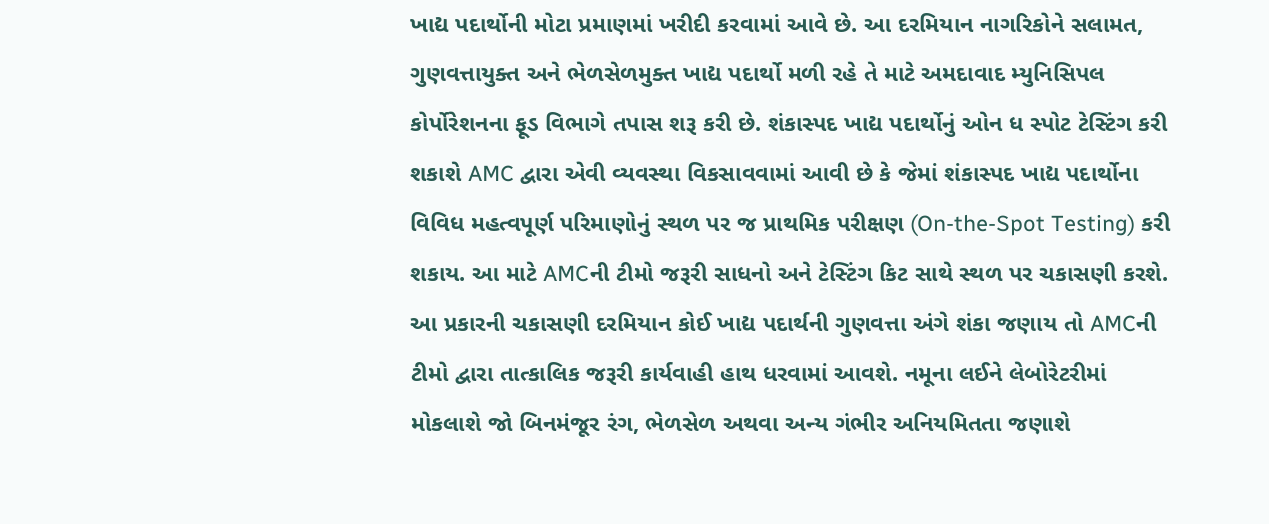ખાદ્ય પદાર્થોની મોટા પ્રમાણમાં ખરીદી કરવામાં આવે છે. આ દરમિયાન નાગરિકોને સલામત, ગુણવત્તાયુક્ત અને ભેળસેળમુક્ત ખાદ્ય પદાર્થો મળી રહે તે માટે અમદાવાદ મ્યુનિસિપલ કોર્પોરેશનના ફૂડ વિભાગે તપાસ શરૂ કરી છે. શંકાસ્પદ ખાદ્ય પદાર્થોનું ઓન ધ સ્પોટ ટેસ્ટિંગ કરી શકાશે AMC દ્વારા એવી વ્યવસ્થા વિકસાવવામાં આવી છે કે જેમાં શંકાસ્પદ ખાદ્ય પદાર્થોના વિવિધ મહત્વપૂર્ણ પરિમાણોનું સ્થળ પર જ પ્રાથમિક પરીક્ષણ (On-the-Spot Testing) કરી શકાય. આ માટે AMCની ટીમો જરૂરી સાધનો અને ટેસ્ટિંગ કિટ સાથે સ્થળ પર ચકાસણી કરશે. આ પ્રકારની ચકાસણી દરમિયાન કોઈ ખાદ્ય પદાર્થની ગુણવત્તા અંગે શંકા જણાય તો AMCની ટીમો દ્વારા તાત્કાલિક જરૂરી કાર્યવાહી હાથ ધરવામાં આવશે. નમૂના લઈને લેબોરેટરીમાં મોકલાશે જો બિનમંજૂર રંગ, ભેળસેળ અથવા અન્ય ગંભીર અનિયમિતતા જણાશે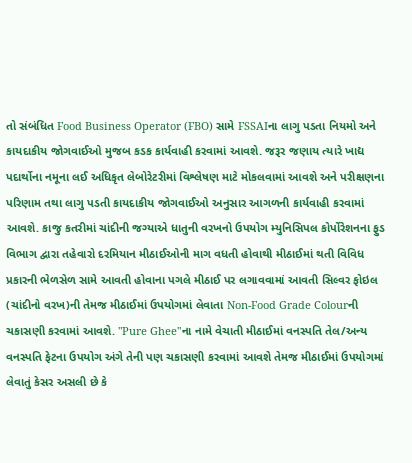તો સંબંધિત Food Business Operator (FBO) સામે FSSAIના લાગુ પડતા નિયમો અને કાયદાકીય જોગવાઈઓ મુજબ કડક કાર્યવાહી કરવામાં આવશે. જરૂર જણાય ત્યારે ખાદ્ય પદાર્થોના નમૂના લઈ અધિકૃત લેબોરેટરીમાં વિશ્લેષણ માટે મોકલવામાં આવશે અને પરીક્ષણના પરિણામ તથા લાગુ પડતી કાયદાકીય જોગવાઈઓ અનુસાર આગળની કાર્યવાહી કરવામાં આવશે. કાજુ કતરીમાં ચાંદીની જગ્યાએ ધાતુની વરખનો ઉપયોગ મ્યુનિસિપલ કોર્પોરેશનના ફુડ વિભાગ દ્વારા તહેવારો દરમિયાન મીઠાઈઓની માગ વધતી હોવાથી મીઠાઈમાં થતી વિવિધ પ્રકારની ભેળસેળ સામે આવતી હોવાના પગલે મીઠાઈ પર લગાવવામાં આવતી સિલ્વર ફોઇલ (ચાંદીનો વરખ)ની તેમજ મીઠાઈમાં ઉપયોગમાં લેવાતા Non-Food Grade Colourની ચકાસણી કરવામાં આવશે. "Pure Ghee"ના નામે વેચાતી મીઠાઈમાં વનસ્પતિ તેલ/અન્ય વનસ્પતિ ફેટના ઉપયોગ અંગે તેની પણ ચકાસણી કરવામાં આવશે તેમજ મીઠાઈમાં ઉપયોગમાં લેવાતું કેસર અસલી છે કે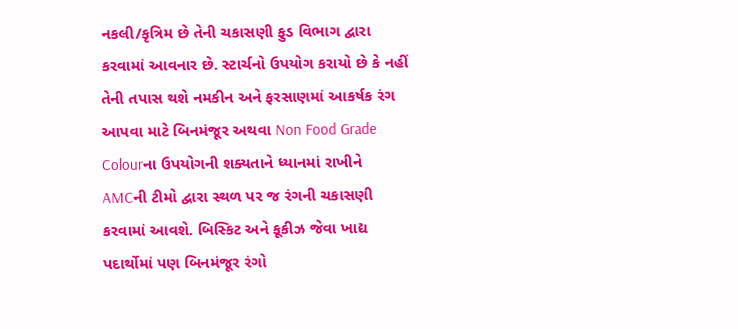નકલી/કૃત્રિમ છે તેની ચકાસણી ફુડ વિભાગ દ્વારા કરવામાં આવનાર છે. સ્ટાર્ચનો ઉપયોગ કરાયો છે કે નહીં તેની તપાસ થશે નમકીન અને ફરસાણમાં આકર્ષક રંગ આપવા માટે બિનમંજૂર અથવા Non Food Grade Colourના ઉપયોગની શક્યતાને ધ્યાનમાં રાખીને AMCની ટીમો દ્વારા સ્થળ પર જ રંગની ચકાસણી કરવામાં આવશે. બિસ્કિટ અને કૂકીઝ જેવા ખાદ્ય પદાર્થોમાં પણ બિનમંજૂર રંગો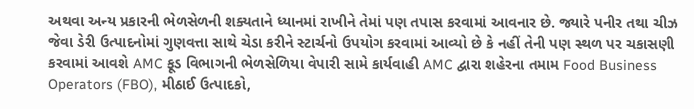અથવા અન્ય પ્રકારની ભેળસેળની શક્યતાને ધ્યાનમાં રાખીને તેમાં પણ તપાસ કરવામાં આવનાર છે. જ્યારે પનીર તથા ચીઝ જેવા ડેરી ઉત્પાદનોમાં ગુણવત્તા સાથે ચેડા કરીને સ્ટાર્ચનો ઉપયોગ કરવામાં આવ્યો છે કે નહીં તેની પણ સ્થળ પર ચકાસણી કરવામાં આવશે AMC ફૂડ વિભાગની ભેળસેળિયા વેપારી સામે કાર્યવાહી AMC દ્વારા શહેરના તમામ Food Business Operators (FBO), મીઠાઈ ઉત્પાદકો,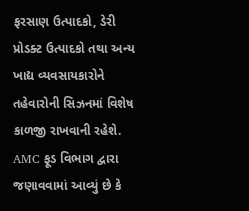ફરસાણ ઉત્પાદકો, ડેરી પ્રોડક્ટ ઉત્પાદકો તથા અન્ય ખાદ્ય વ્યવસાયકારોને તહેવારોની સિઝનમાં વિશેષ કાળજી રાખવાની રહેશે. AMC ફૂડ વિભાગ દ્વારા જણાવવામાં આવ્યું છે કે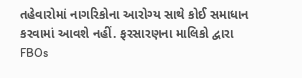તહેવારોમાં નાગરિકોના આરોગ્ય સાથે કોઈ સમાધાન કરવામાં આવશે નહીં. ફરસારણના માલિકો દ્વારા FBOs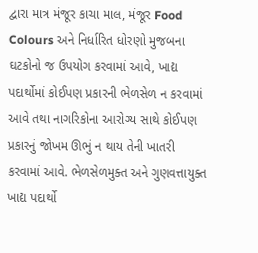દ્વારા માત્ર મંજૂર કાચા માલ, મંજૂર Food Colours અને નિર્ધારિત ધોરણો મુજબના ઘટકોનો જ ઉપયોગ કરવામાં આવે, ખાદ્ય પદાર્થોમાં કોઈપણ પ્રકારની ભેળસેળ ન કરવામાં આવે તથા નાગરિકોના આરોગ્ય સાથે કોઈપણ પ્રકારનું જોખમ ઊભું ન થાય તેની ખાતરી કરવામાં આવે. ભેળસેળમુક્ત અને ગુણવત્તાયુક્ત ખાદ્ય પદાર્થો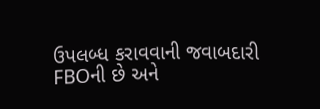ઉપલબ્ધ કરાવવાની જવાબદારી FBOની છે અને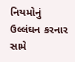નિયમોનું ઉલ્લંઘન કરનાર સામે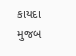કાયદા મુજબ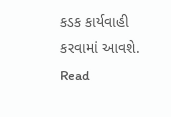કડક કાર્યવાહી કરવામાં આવશે.
Read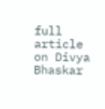full article on Divya Bhaskar